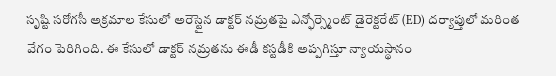సృష్టి సరోగసీ అక్రమాల కేసులో అరెస్టైన డాక్టర్ నమ్రతపై ఎన్ఫోర్స్మెంట్ డైరెక్టరేట్ (ED) దర్యాప్తులో మరింత వేగం పెరిగింది. ఈ కేసులో డాక్టర్ నమ్రతను ఈడీ కస్టడీకి అప్పగిస్తూ న్యాయస్థానం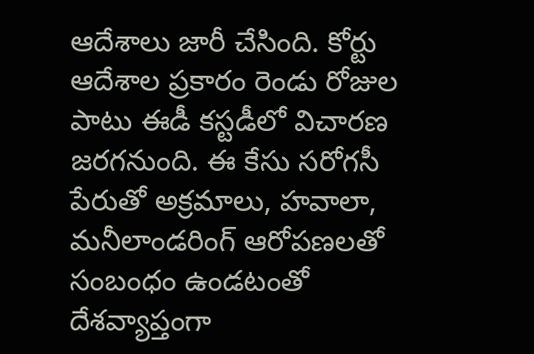ఆదేశాలు జారీ చేసింది. కోర్టు ఆదేశాల ప్రకారం రెండు రోజుల పాటు ఈడీ కస్టడీలో విచారణ జరగనుంది. ఈ కేసు సరోగసీ పేరుతో అక్రమాలు, హవాలా, మనీలాండరింగ్ ఆరోపణలతో సంబంధం ఉండటంతో దేశవ్యాప్తంగా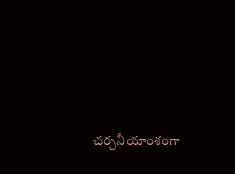చర్చనీయాంశంగా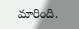మారింది.